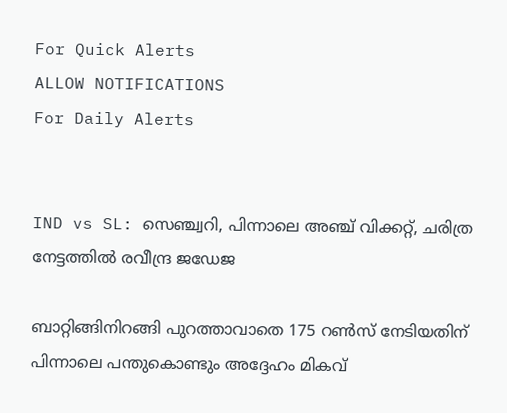For Quick Alerts
ALLOW NOTIFICATIONS
For Daily Alerts


IND vs SL: സെഞ്ച്വറി, പിന്നാലെ അഞ്ച് വിക്കറ്റ്, ചരിത്ര നേട്ടത്തില്‍ രവീന്ദ്ര ജഡേജ

ബാറ്റിങ്ങിനിറങ്ങി പുറത്താവാതെ 175 റണ്‍സ് നേടിയതിന് പിന്നാലെ പന്തുകൊണ്ടും അദ്ദേഹം മികവ്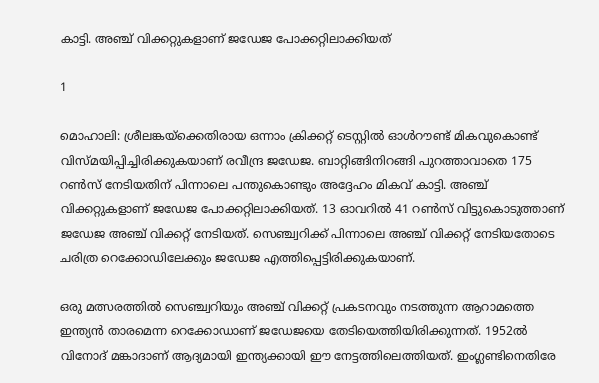കാട്ടി. അഞ്ച് വിക്കറ്റുകളാണ് ജഡേജ പോക്കറ്റിലാക്കിയത്

1

മൊഹാലി: ശ്രീലങ്കയ്‌ക്കെതിരായ ഒന്നാം ക്രിക്കറ്റ് ടെസ്റ്റില്‍ ഓള്‍റൗണ്ട് മികവുകൊണ്ട് വിസ്മയിപ്പിച്ചിരിക്കുകയാണ് രവീന്ദ്ര ജഡേജ. ബാറ്റിങ്ങിനിറങ്ങി പുറത്താവാതെ 175 റണ്‍സ് നേടിയതിന് പിന്നാലെ പന്തുകൊണ്ടും അദ്ദേഹം മികവ് കാട്ടി. അഞ്ച് വിക്കറ്റുകളാണ് ജഡേജ പോക്കറ്റിലാക്കിയത്. 13 ഓവറില്‍ 41 റണ്‍സ് വിട്ടുകൊടുത്താണ് ജഡേജ അഞ്ച് വിക്കറ്റ് നേടിയത്. സെഞ്ച്വറിക്ക് പിന്നാലെ അഞ്ച് വിക്കറ്റ് നേടിയതോടെ ചരിത്ര റെക്കോഡിലേക്കും ജഡേജ എത്തിപ്പെട്ടിരിക്കുകയാണ്.

ഒരു മത്സരത്തില്‍ സെഞ്ച്വറിയും അഞ്ച് വിക്കറ്റ് പ്രകടനവും നടത്തുന്ന ആറാമത്തെ ഇന്ത്യന്‍ താരമെന്ന റെക്കോഡാണ് ജഡേജയെ തേടിയെത്തിയിരിക്കുന്നത്. 1952ല്‍ വിനോദ് മങ്കാദാണ് ആദ്യമായി ഇന്ത്യക്കായി ഈ നേട്ടത്തിലെത്തിയത്. ഇംഗ്ലണ്ടിനെതിരേ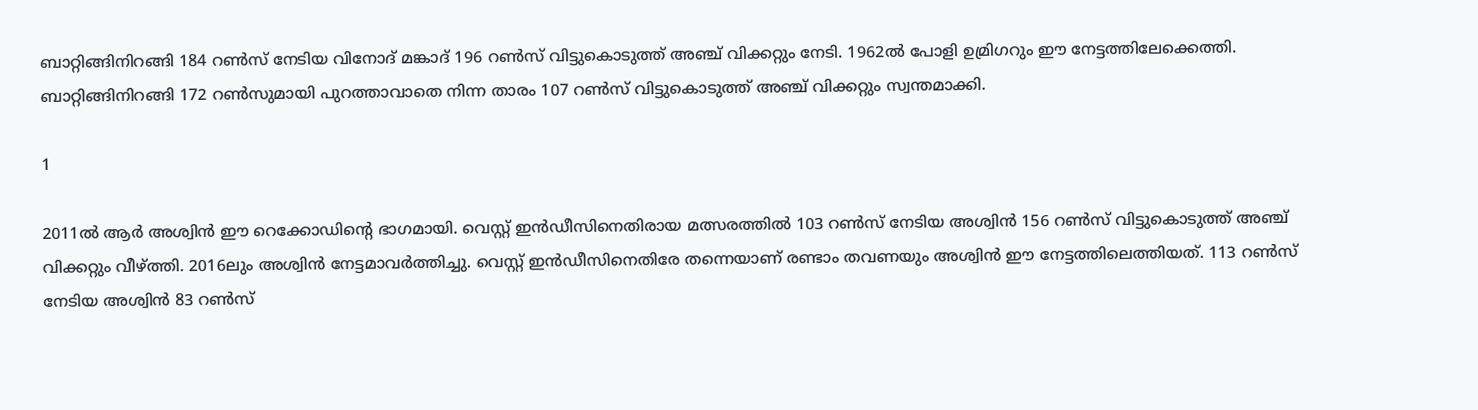ബാറ്റിങ്ങിനിറങ്ങി 184 റണ്‍സ് നേടിയ വിനോദ് മങ്കാദ് 196 റണ്‍സ് വിട്ടുകൊടുത്ത് അഞ്ച് വിക്കറ്റും നേടി. 1962ല്‍ പോളി ഉമ്രിഗറും ഈ നേട്ടത്തിലേക്കെത്തി. ബാറ്റിങ്ങിനിറങ്ങി 172 റണ്‍സുമായി പുറത്താവാതെ നിന്ന താരം 107 റണ്‍സ് വിട്ടുകൊടുത്ത് അഞ്ച് വിക്കറ്റും സ്വന്തമാക്കി.

1

2011ല്‍ ആര്‍ അശ്വിന്‍ ഈ റെക്കോഡിന്റെ ഭാഗമായി. വെസ്റ്റ് ഇന്‍ഡീസിനെതിരായ മത്സരത്തില്‍ 103 റണ്‍സ് നേടിയ അശ്വിന്‍ 156 റണ്‍സ് വിട്ടുകൊടുത്ത് അഞ്ച് വിക്കറ്റും വീഴ്ത്തി. 2016ലും അശ്വിന്‍ നേട്ടമാവര്‍ത്തിച്ചു. വെസ്റ്റ് ഇന്‍ഡീസിനെതിരേ തന്നെയാണ് രണ്ടാം തവണയും അശ്വിന്‍ ഈ നേട്ടത്തിലെത്തിയത്. 113 റണ്‍സ് നേടിയ അശ്വിന്‍ 83 റണ്‍സ്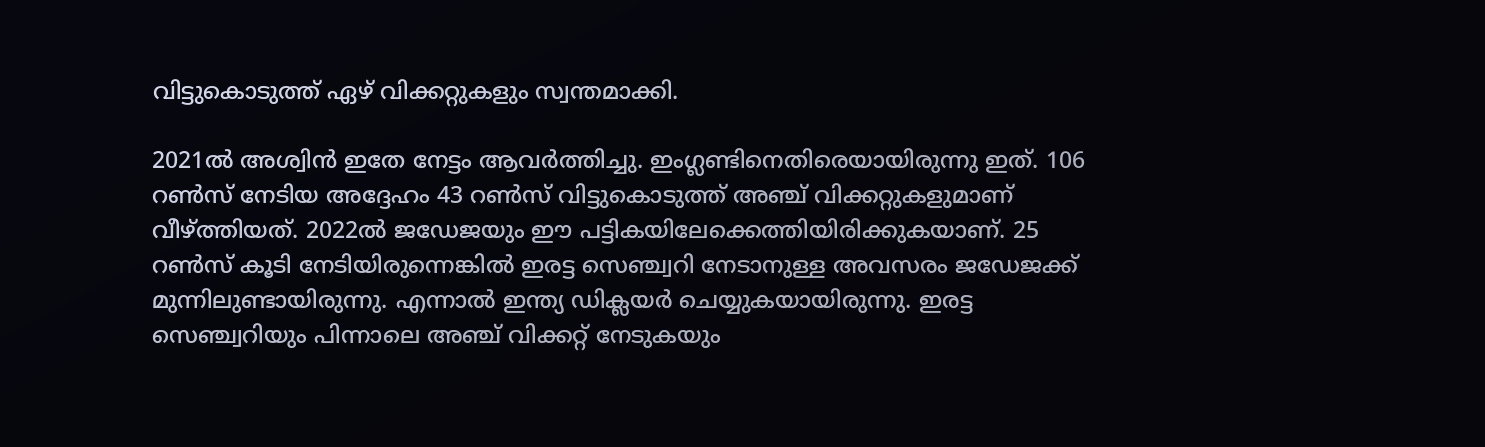വിട്ടുകൊടുത്ത് ഏഴ് വിക്കറ്റുകളും സ്വന്തമാക്കി.

2021ല്‍ അശ്വിന്‍ ഇതേ നേട്ടം ആവര്‍ത്തിച്ചു. ഇംഗ്ലണ്ടിനെതിരെയായിരുന്നു ഇത്. 106 റണ്‍സ് നേടിയ അദ്ദേഹം 43 റണ്‍സ് വിട്ടുകൊടുത്ത് അഞ്ച് വിക്കറ്റുകളുമാണ് വീഴ്ത്തിയത്. 2022ല്‍ ജഡേജയും ഈ പട്ടികയിലേക്കെത്തിയിരിക്കുകയാണ്. 25 റണ്‍സ് കൂടി നേടിയിരുന്നെങ്കില്‍ ഇരട്ട സെഞ്ച്വറി നേടാനുള്ള അവസരം ജഡേജക്ക് മുന്നിലുണ്ടായിരുന്നു. എന്നാല്‍ ഇന്ത്യ ഡിക്ലയര്‍ ചെയ്യുകയായിരുന്നു. ഇരട്ട സെഞ്ച്വറിയും പിന്നാലെ അഞ്ച് വിക്കറ്റ് നേടുകയും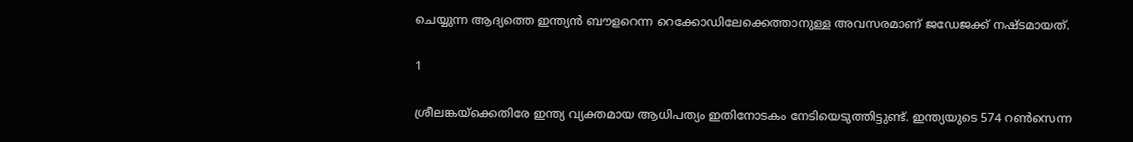ചെയ്യുന്ന ആദ്യത്തെ ഇന്ത്യന്‍ ബൗളറെന്ന റെക്കോഡിലേക്കെത്താനുള്ള അവസരമാണ് ജഡേജക്ക് നഷ്ടമായത്.

1

ശ്രീലങ്കയ്‌ക്കെതിരേ ഇന്ത്യ വ്യക്തമായ ആധിപത്യം ഇതിനോടകം നേടിയെടുത്തിട്ടുണ്ട്. ഇന്ത്യയുടെ 574 റണ്‍സെന്ന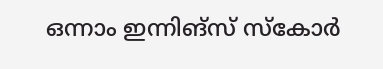ഒന്നാം ഇന്നിങ്സ് സ്‌കോര്‍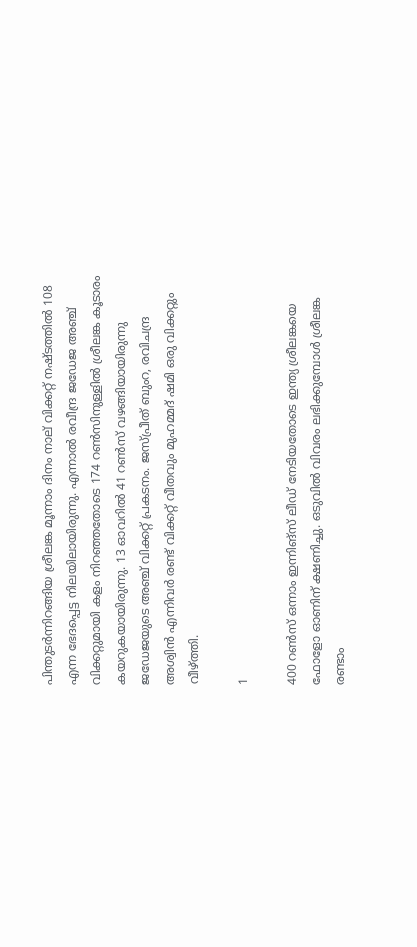പിന്തുടര്‍ന്നിറങ്ങിയ ശ്രീലങ്ക മൂന്നാം ദിനം നാല് വിക്കറ്റ് നഷ്ടത്തില്‍ 108 എന്ന ഭേദപ്പെട്ട നിലയിലായിരുന്നു. എന്നാല്‍ രവീന്ദ്ര ജഡേജ അഞ്ച് വിക്കറ്റുമായി കളം നിറഞ്ഞതോടെ 174 റണ്‍സിനുള്ളില്‍ ശ്രീലങ്ക കൂടാരം കയറുകയായിരുന്നു. 13 ഓവറില്‍ 41 റണ്‍സ് വഴങ്ങിയായിരുന്നു ജഡേജയുടെ അഞ്ച് വിക്കറ്റ് പ്രകടനം. ജസ്പ്രീത് ബുംറ, രവിചന്ദ്ര അശ്വിന്‍ എന്നിവര്‍ രണ്ട് വിക്കറ്റ് വീതവും മുഹമ്മദ് ഷമി ഒരു വിക്കറ്റും വീഴ്ത്തി.

1

400 റണ്‍സ് ഒന്നാം ഇന്നിങ്‌സ് ലീഡ് നേടിയതോടെ ഇന്ത്യ ശ്രീലങ്കയെ ഫോളോ ഓണിന് ക്ഷണിച്ചു. ഒടുവില്‍ വിവരം ലഭിക്കുമ്പോള്‍ ശ്രീലങ്ക രണ്ടാം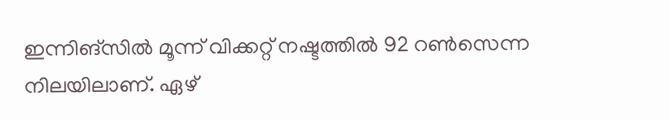ഇന്നിങ്‌സില്‍ മൂന്ന് വിക്കറ്റ് നഷ്ടത്തില്‍ 92 റണ്‍സെന്ന നിലയിലാണ്. ഏഴ്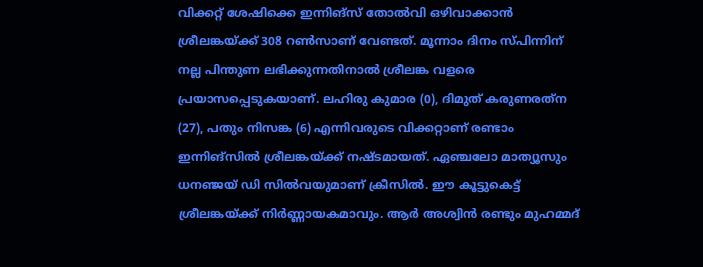വിക്കറ്റ് ശേഷിക്കെ ഇന്നിങ്‌സ് തോല്‍വി ഒഴിവാക്കാന്‍ ശ്രീലങ്കയ്ക്ക് 308 റണ്‍സാണ് വേണ്ടത്. മൂന്നാം ദിനം സ്പിന്നിന് നല്ല പിന്തുണ ലഭിക്കുന്നതിനാല്‍ ശ്രീലങ്ക വളരെ പ്രയാസപ്പെടുകയാണ്. ലഹിരു കുമാര (0), ദിമുത് കരുണരത്‌ന (27), പതും നിസങ്ക (6) എന്നിവരുടെ വിക്കറ്റാണ് രണ്ടാം ഇന്നിങ്‌സില്‍ ശ്രീലങ്കയ്ക്ക് നഷ്ടമായത്. ഏഞ്ചലോ മാത്യൂസും ധനഞ്ജയ് ഡി സില്‍വയുമാണ് ക്രീസില്‍. ഈ കൂട്ടുകെട്ട് ശ്രീലങ്കയ്ക്ക് നിര്‍ണ്ണായകമാവും. ആര്‍ അശ്വിന്‍ രണ്ടും മുഹമ്മദ്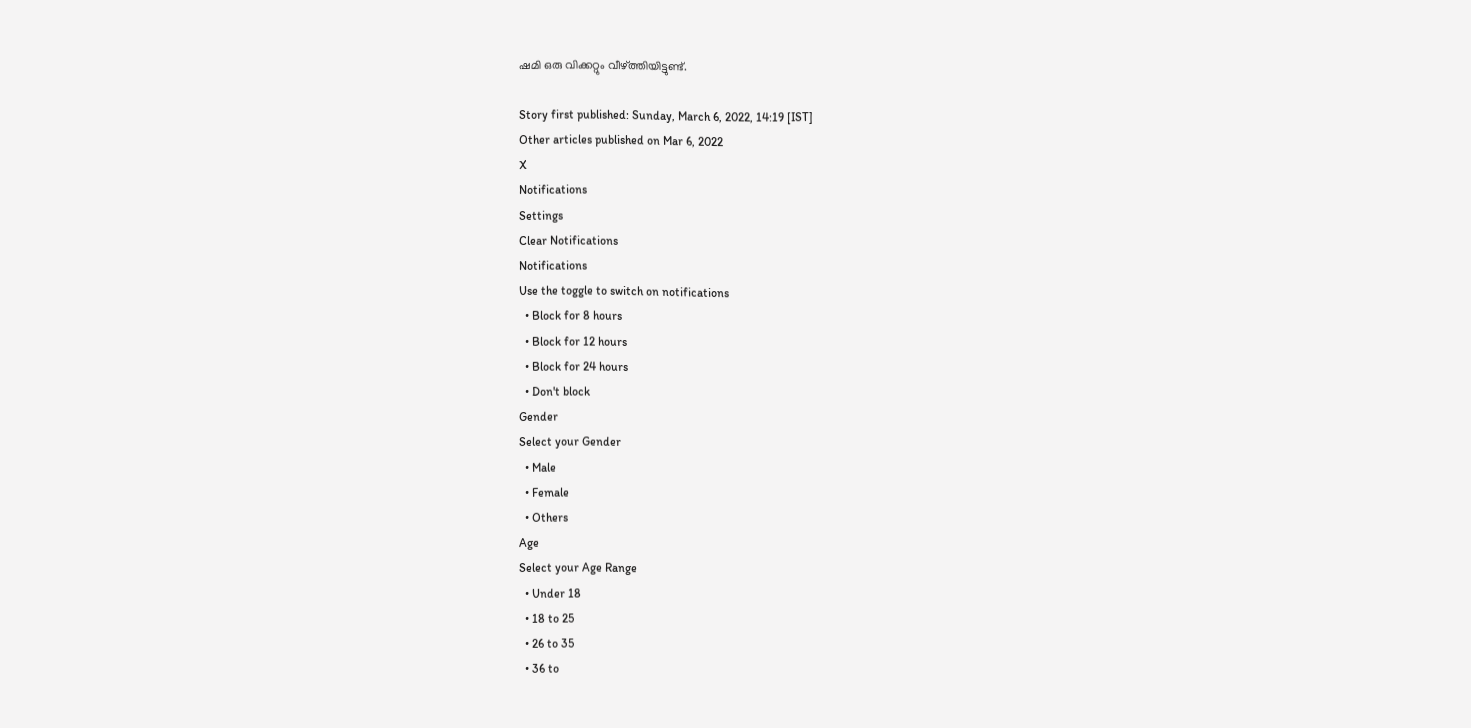ഷമി ഒരു വിക്കറ്റും വീഴ്ത്തിയിട്ടുണ്ട്.

Story first published: Sunday, March 6, 2022, 14:19 [IST]
Other articles published on Mar 6, 2022
X
Notifications
Settings
Clear Notifications
Notifications
Use the toggle to switch on notifications
  • Block for 8 hours
  • Block for 12 hours
  • Block for 24 hours
  • Don't block
Gender
Select your Gender
  • Male
  • Female
  • Others
Age
Select your Age Range
  • Under 18
  • 18 to 25
  • 26 to 35
  • 36 to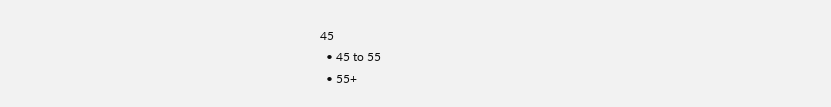45
  • 45 to 55
  • 55+